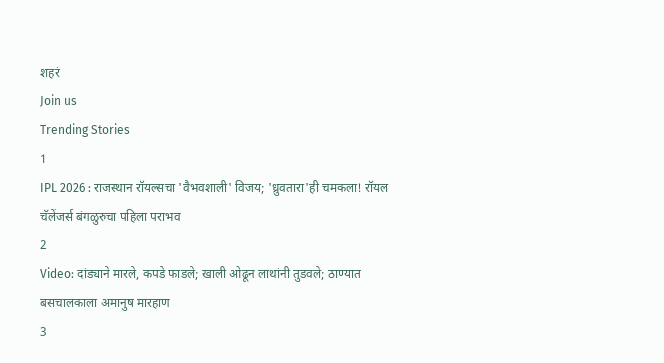शहरं
Join us
Trending Stories
1
IPL 2026 : राजस्थान रॉयल्सचा 'वैभवशाली' विजय; 'ध्रुवतारा'ही चमकला! रॉयल चॅलेंजर्स बंगळुरुचा पहिला पराभव
2
Video: दांड्याने मारले, कपडे फाडले; खाली ओढून लाथांनी तुडवले; ठाण्यात बसचालकाला अमानुष मारहाण
3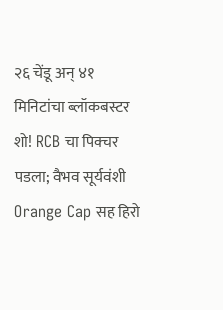२६ चेंडू अन् ४१ मिनिटांचा ब्लॉकबस्टर शो! RCB चा पिक्चर पडला; वैभव सूर्यवंशी Orange Cap सह हिरो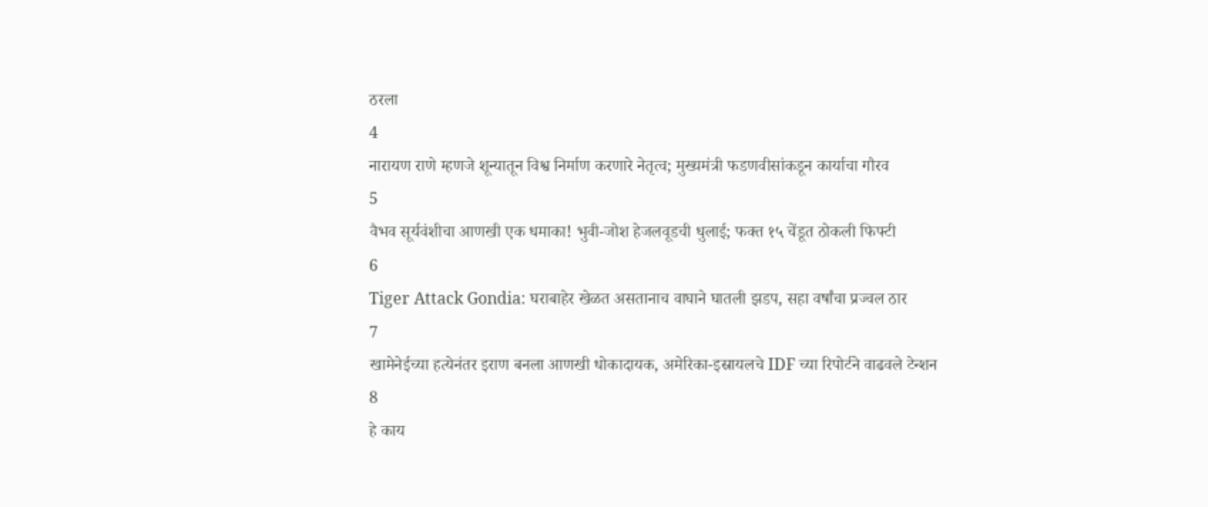ठरला
4
नारायण राणे म्हणजे शून्यातून विश्व निर्माण करणारे नेतृत्व; मुख्यमंत्री फडणवीसांकडून कार्याचा गौरव
5
वैभव सूर्यवंशीचा आणखी एक धमाका! भुवी-जोश हेजलवूडची धुलाई; फक्त १५ चेंडूत ठोकली फिफ्टी
6
Tiger Attack Gondia: घराबाहेर खेळत असतानाच वाघाने घातली झडप, सहा वर्षांचा प्रज्वल ठार
7
खामेनेईच्या हत्येनंतर इराण बनला आणखी धोकादायक, अमेरिका-इस्रायलचे IDF च्या रिपोर्टने वाढवले टेन्शन
8
हे काय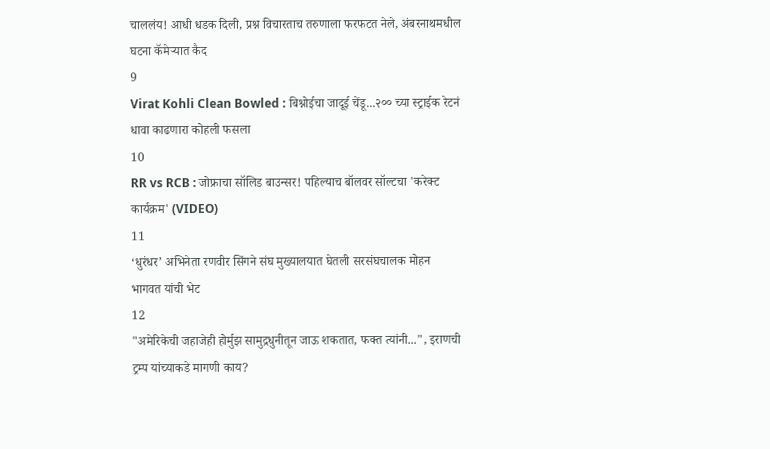चाललंय! आधी धडक दिली, प्रश्न विचारताच तरुणाला फरफटत नेले, अंबरनाथमधील घटना कॅमेऱ्यात कैद
9
Virat Kohli Clean Bowled : बिश्नोईचा जादूई चेंडू...२०० च्या स्ट्राईक रेटनं धावा काढणारा कोहली फसला
10
RR vs RCB : जोफ्राचा सॉलिड बाउन्सर! पहिल्याच बॉलवर सॉल्टचा 'करेक्ट कार्यक्रम' (VIDEO)
11
‘धुरंधर’ अभिनेता रणवीर सिंगने संघ मुख्यालयात घेतली सरसंघचालक मोहन भागवत यांची भेट
12
"अमेरिकेची जहाजेही होर्मुझ सामुद्रधुनीतून जाऊ शकतात, फक्त त्यांनी...", इराणची ट्रम्प यांच्याकडे मागणी काय?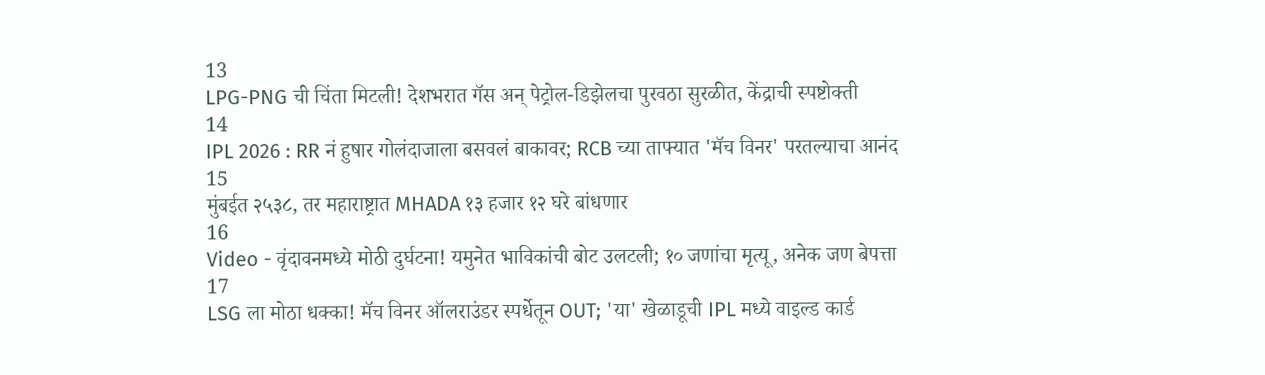13
LPG-PNG ची चिंता मिटली! देशभरात गॅस अन् पेट्रोल-डिझेलचा पुरवठा सुरळीत, केंद्राची स्पष्टोक्ती
14
IPL 2026 : RR नं हुषार गोलंदाजाला बसवलं बाकावर; RCB च्या ताफ्यात 'मॅच विनर' परतल्याचा आनंद
15
मुंबईत २५३८, तर महाराष्ट्रात MHADA १३ हजार १२ घरे बांधणार
16
Video - वृंदावनमध्ये मोठी दुर्घटना! यमुनेत भाविकांची बोट उलटली; १० जणांचा मृत्यू, अनेक जण बेपत्ता
17
LSG ला मोठा धक्का! मॅच विनर ऑलराउंडर स्पर्धेतून OUT; 'या' खेळाडूची IPL मध्ये वाइल्ड कार्ड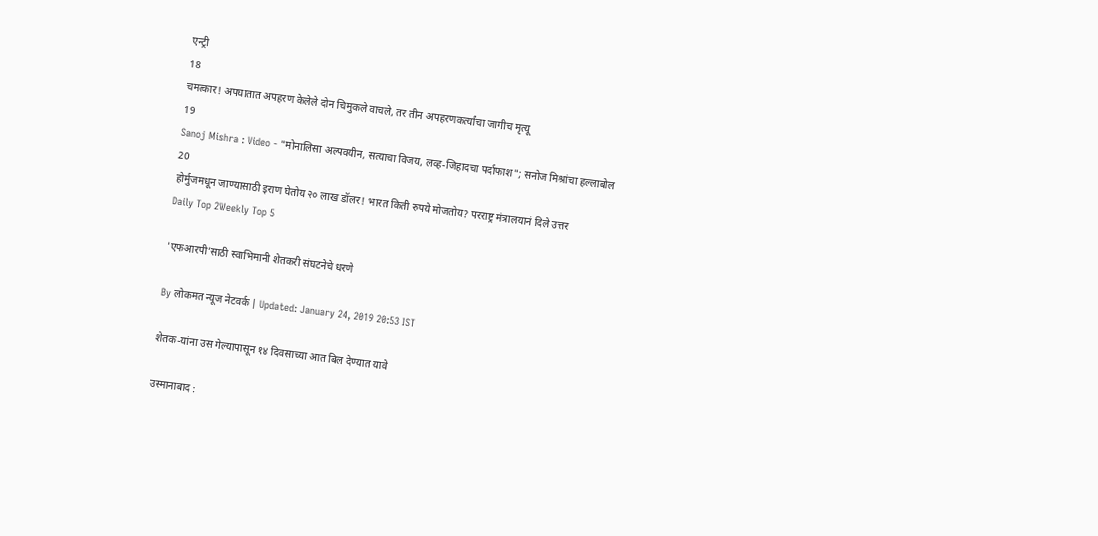एन्ट्री
18
चमत्कार! अपघातात अपहरण केलेले दोन चिमुकले वाचले, तर तीन अपहरणकर्त्यांचा जागीच मृत्यू
19
Sanoj Mishra : Video - "मोनालिसा अल्पवयीन, सत्याचा विजय, लव्ह-जिहादचा पर्दाफाश"; सनोज मिश्रांचा हल्लाबोल
20
होर्मुजमधून जाण्यासाठी इराण घेतोय २० लाख डॉलर! भारत किती रुपये मोजतोय? परराष्ट्र मंत्रालयानं दिले उत्तर
Daily Top 2Weekly Top 5

'एफआरपी’साठी स्वाभिमानी शेतकरी संघटनेचे धरणे

By लोकमत न्यूज नेटवर्क | Updated: January 24, 2019 20:53 IST

शेतक-यांना उस गेल्यापासून १४ दिवसाच्या आत बिल देण्यात यावे

उस्मानाबाद :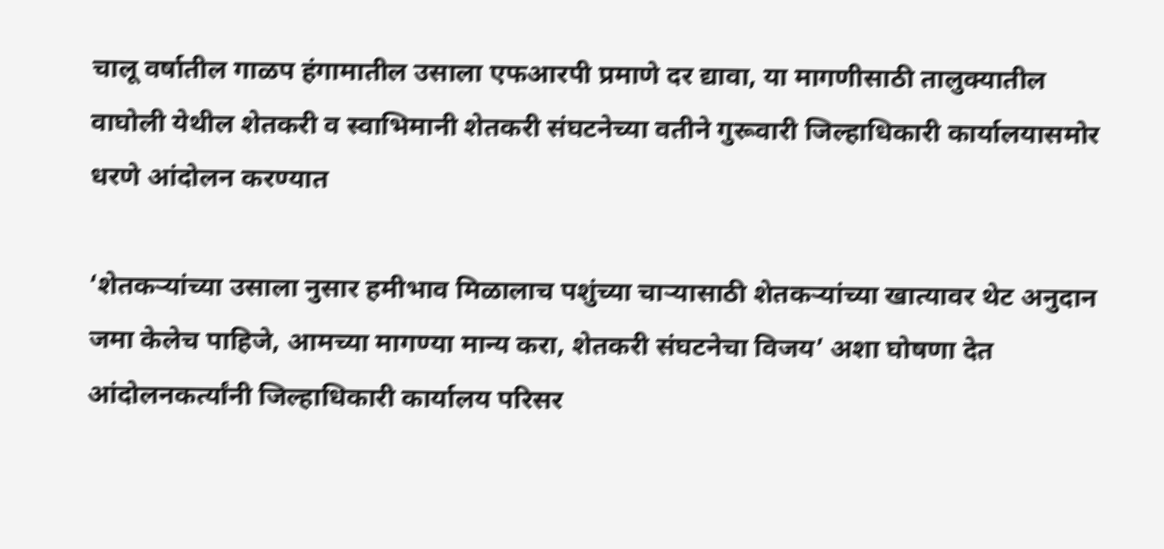चालू वर्षातील गाळप हंगामातील उसाला एफआरपी प्रमाणे दर द्यावा, या मागणीसाठी तालुक्यातील वाघोली येथील शेतकरी व स्वाभिमानी शेतकरी संघटनेच्या वतीने गुरूवारी जिल्हाधिकारी कार्यालयासमोर धरणे आंदोलन करण्यात

‘शेतकऱ्यांच्या उसाला नुसार हमीभाव मिळालाच पशुंच्या चाऱ्यासाठी शेतकऱ्यांच्या खात्यावर थेट अनुदान जमा केलेच पाहिजे, आमच्या मागण्या मान्य करा, शेतकरी संघटनेचा विजय’ अशा घोषणा देत आंदोलनकर्त्यांनी जिल्हाधिकारी कार्यालय परिसर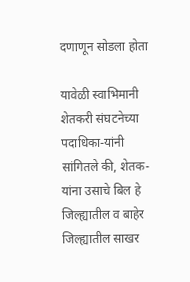दणाणून सोडला होता

यावेळी स्वाभिमानी शेतकरी संघटनेच्या पदाधिका-यांनी सांगितले की, शेतक-यांना उसाचे बिल हे जिल्ह्यातील व बाहेर जिल्ह्यातील साखर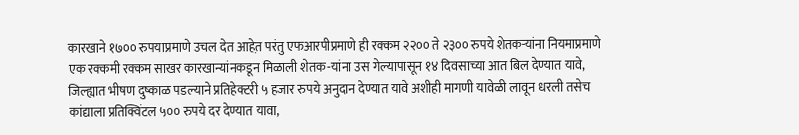कारखाने १७०० रुपयाप्रमाणे उचल देत आहेत़ परंतु एफआरपीप्रमाणे ही रक्कम २२०० ते २३०० रुपये शेतकऱ्यांना नियमाप्रमाणे एक रक्कमी रक्कम साखर कारखान्यांनकडून मिळाली शेतक-यांना उस गेल्यापासून १४ दिवसाच्या आत बिल देण्यात यावे, जिल्ह्यात भीषण दुष्काळ पडल्याने प्रतिहेक्टरी ५ हजार रुपये अनुदान देण्यात यावे अशीही मागणी यावेळी लावून धरली तसेच कांद्याला प्रतिक्विंटल ५०० रुपये दर देण्यात यावा,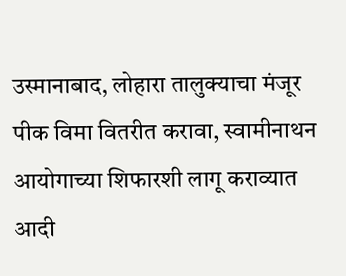उस्मानाबाद, लोहारा तालुक्याचा मंजूर पीक विमा वितरीत करावा, स्वामीनाथन आयोगाच्या शिफारशी लागू कराव्यात आदी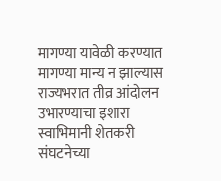मागण्या यावेळी करण्यात मागण्या मान्य न झाल्यास राज्यभरात तीव्र आंदोलन उभारण्याचा इशारा स्वाभिमानी शेतकरी संघटनेच्या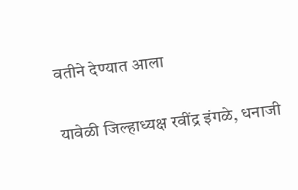वतीने देण्यात आला

यावेळी जिल्हाध्यक्ष रवींद्र इंगळे, धनाजी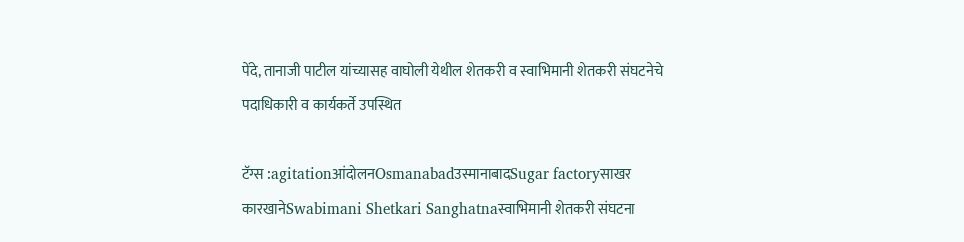पेंदे, तानाजी पाटील यांच्यासह वाघोली येथील शेतकरी व स्वाभिमानी शेतकरी संघटनेचे  पदाधिकारी व कार्यकर्ते उपस्थित

टॅग्स :agitationआंदोलनOsmanabadउस्मानाबादSugar factoryसाखर कारखानेSwabimani Shetkari Sanghatnaस्वाभिमानी शेतकरी संघटना